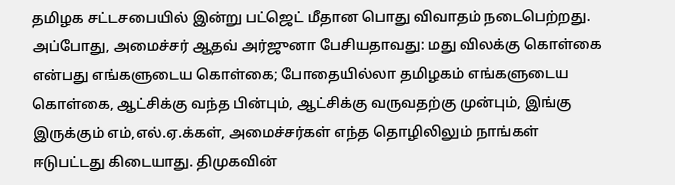தமிழக சட்டசபையில் இன்று பட்ஜெட் மீதான பொது விவாதம் நடைபெற்றது. அப்போது, அமைச்சர் ஆதவ் அர்ஜுனா பேசியதாவது: மது விலக்கு கொள்கை என்பது எங்களுடைய கொள்கை; போதையில்லா தமிழகம் எங்களுடைய கொள்கை, ஆட்சிக்கு வந்த பின்பும், ஆட்சிக்கு வருவதற்கு முன்பும், இங்கு இருக்கும் எம்,எல்.ஏ.க்கள், அமைச்சர்கள் எந்த தொழிலிலும் நாங்கள் ஈடுபட்டது கிடையாது. திமுகவின்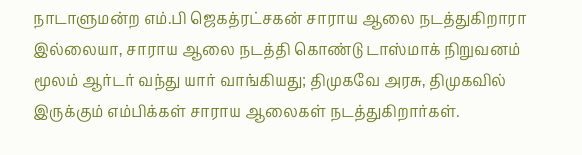நாடாளுமன்ற எம்.பி ஜெகத்ரட்சகன் சாராய ஆலை நடத்துகிறாரா இல்லையா, சாராய ஆலை நடத்தி கொண்டு டாஸ்மாக் நிறுவனம் மூலம் ஆர்டர் வந்து யார் வாங்கியது; திமுகவே அரசு, திமுகவில் இருக்கும் எம்பிக்கள் சாராய ஆலைகள் நடத்துகிறார்கள்.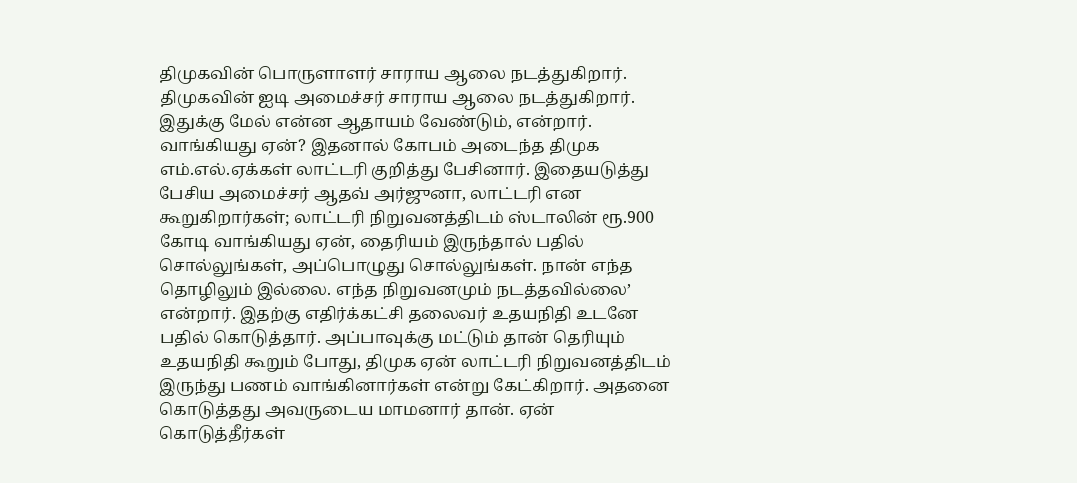திமுகவின் பொருளாளர் சாராய ஆலை நடத்துகிறார். திமுகவின் ஐடி அமைச்சர் சாராய ஆலை நடத்துகிறார். இதுக்கு மேல் என்ன ஆதாயம் வேண்டும், என்றார். வாங்கியது ஏன்? இதனால் கோபம் அடைந்த திமுக எம்.எல்.ஏக்கள் லாட்டரி குறித்து பேசினார். இதையடுத்து பேசிய அமைச்சர் ஆதவ் அர்ஜுனா, லாட்டரி என கூறுகிறார்கள்; லாட்டரி நிறுவனத்திடம் ஸ்டாலின் ரூ.900 கோடி வாங்கியது ஏன், தைரியம் இருந்தால் பதில் சொல்லுங்கள், அப்பொழுது சொல்லுங்கள். நான் எந்த தொழிலும் இல்லை. எந்த நிறுவனமும் நடத்தவில்லை’ என்றார். இதற்கு எதிர்க்கட்சி தலைவர் உதயநிதி உடனே பதில் கொடுத்தார். அப்பாவுக்கு மட்டும் தான் தெரியும் உதயநிதி கூறும் போது, திமுக ஏன் லாட்டரி நிறுவனத்திடம் இருந்து பணம் வாங்கினார்கள் என்று கேட்கிறார். அதனை கொடுத்தது அவருடைய மாமனார் தான். ஏன் கொடுத்தீர்கள்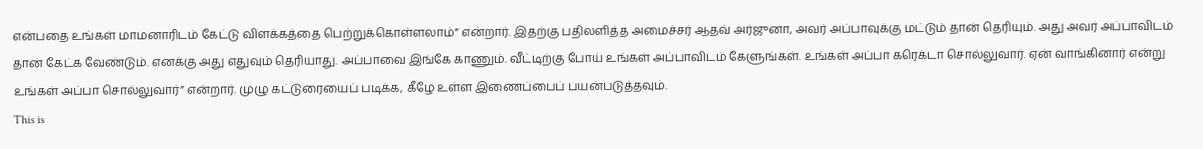என்பதை உங்கள் மாமனாரிடம் கேட்டு விளக்கத்தை பெற்றுக்கொள்ளலாம்” என்றார். இதற்கு பதிலளித்த அமைச்சர் ஆதவ் அர்ஜுனா, அவர் அப்பாவுக்கு மட்டும் தான் தெரியும். அது அவர் அப்பாவிடம் தான் கேட்க வேண்டும். எனக்கு அது எதுவும் தெரியாது. அப்பாவை இங்கே காணும். வீட்டிற்கு போய் உங்கள் அப்பாவிடம் கேளுங்கள். உங்கள் அப்பா கரெக்டா சொல்லுவார். ஏன் வாங்கினார் என்று உங்கள் அப்பா சொல்லுவார்” என்றார். முழு கட்டுரையைப் படிக்க, கீழே உள்ள இணைப்பைப் பயன்படுத்தவும்.
This is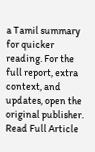a Tamil summary for quicker reading. For the full report, extra context, and updates, open the original publisher.
Read Full Article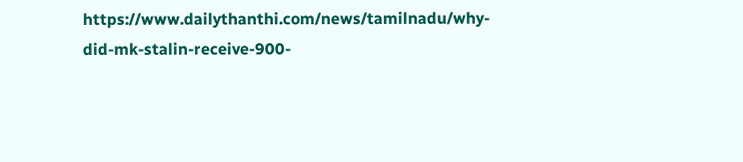https://www.dailythanthi.com/news/tamilnadu/why-did-mk-stalin-receive-900-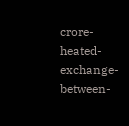crore-heated-exchange-between-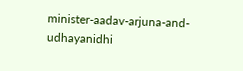minister-aadav-arjuna-and-udhayanidhi